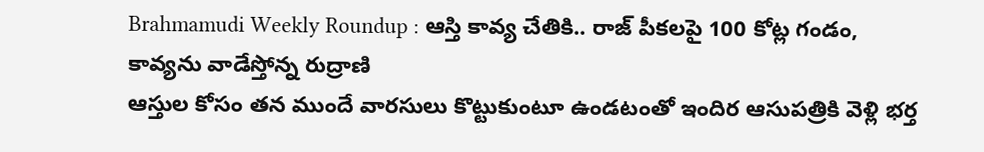Brahmamudi Weekly Roundup : ఆస్తి కావ్య చేతికి.. రాజ్ పీకలపై 100 కోట్ల గండం, కావ్యను వాడేస్తోన్న రుద్రాణి
ఆస్తుల కోసం తన ముందే వారసులు కొట్టుకుంటూ ఉండటంతో ఇందిర ఆసుపత్రికి వెళ్లి భర్త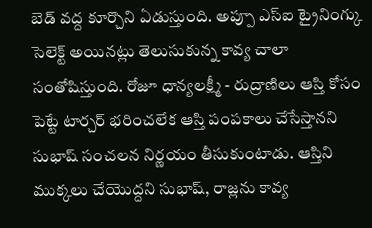బెడ్ వద్ద కూర్చొని ఏడుస్తుంది. అప్పూ ఎస్ఐ ట్రైనింగ్కు సెలెక్ట్ అయినట్లు తెలుసుకున్న కావ్య చాలా సంతోషిస్తుంది. రోజూ ధాన్యలక్ష్మీ - రుద్రాణిలు ఆస్తి కోసం పెట్టే టార్చర్ భరించలేక ఆస్తి పంపకాలు చేసేస్తానని సుభాష్ సంచలన నిర్ణయం తీసుకుంటాడు. ఆస్తిని ముక్కలు చేయొద్దని సుభాష్, రాజ్లను కావ్య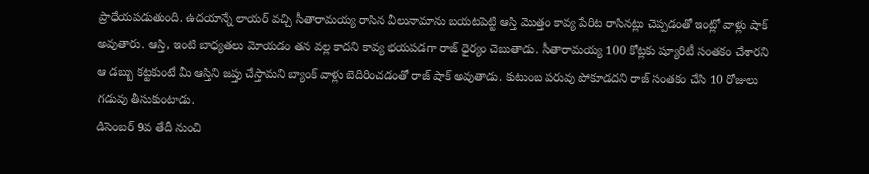ప్రాధేయపడుతుంది. ఉదయాన్నే లాయర్ వచ్చి సీతారామయ్య రాసిన వీలునామాను బయటపెట్టి ఆస్తి మొత్తం కావ్య పేరిట రాసినట్లు చెప్పడంతో ఇంట్లో వాళ్లు షాక్ అవుతారు. ఆస్తి, ఇంటి బాధ్యతలు మోయడం తన వల్ల కాదని కావ్య భయపడగా రాజ్ ధైర్యం చెబుతాడు. సీతారామయ్య 100 కోట్లకు ష్యూరిటీ సంతకం చేశారని ఆ డబ్బు కట్టకుంటే మీ ఆస్తిని జప్తు చేస్తామని బ్యాంక్ వాళ్లు బెదిరించడంతో రాజ్ షాక్ అవుతాడు. కుటుంబ పరువు పోకూడదని రాజ్ సంతకం చేసి 10 రోజులు గడువు తీసుకుంటాడు.
డిసెంబర్ 9వ తేదీ నుంచి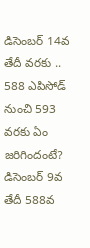డిసెంబర్ 14వ తేదీ వరకు .. 588 ఎపిసోడ్ నుంచి 593 వరకు ఏం జరిగిందంటే?
డిసెంబర్ 9వ తేదీ 588వ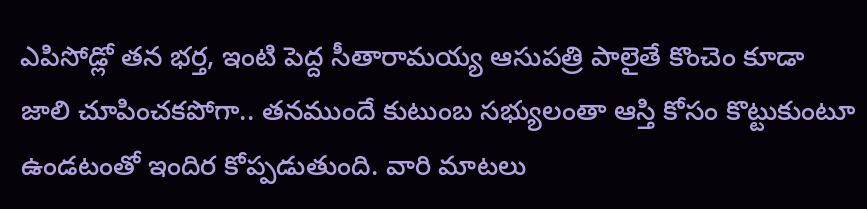ఎపిసోడ్లో తన భర్త, ఇంటి పెద్ద సీతారామయ్య ఆసుపత్రి పాలైతే కొంచెం కూడా జాలి చూపించకపోగా.. తనముందే కుటుంబ సభ్యులంతా ఆస్తి కోసం కొట్టుకుంటూ ఉండటంతో ఇందిర కోప్పడుతుంది. వారి మాటలు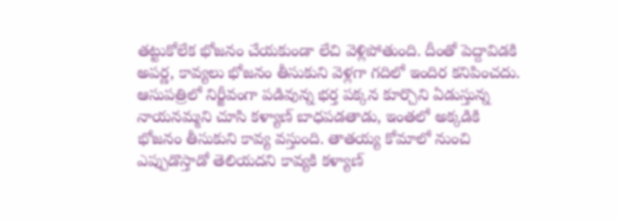తట్టుకోలేక భోజనం చేయకుండా లేచి వెళ్లిపోతుంది. దీంతో పెద్దావిడకి అపర్ణ, కావ్యలు భోజనం తీసుకుని వెళ్లగా గదిలో ఇందిర కనిపించదు. ఆసుపత్రిలో నిర్జీవంగా పడివున్న భర్త పక్కన కూర్చొని ఏడుస్తున్న నాయనమ్మని చూసి కళ్యాణ్ బాధపడతాడు, ఇంతలో అక్కడికి భోజనం తీసుకుని కావ్య వస్తుంది. తాతయ్య కోమాలో నుంచి ఎప్పుడొస్తాడో తెలియదని కావ్యకి కళ్యాణ్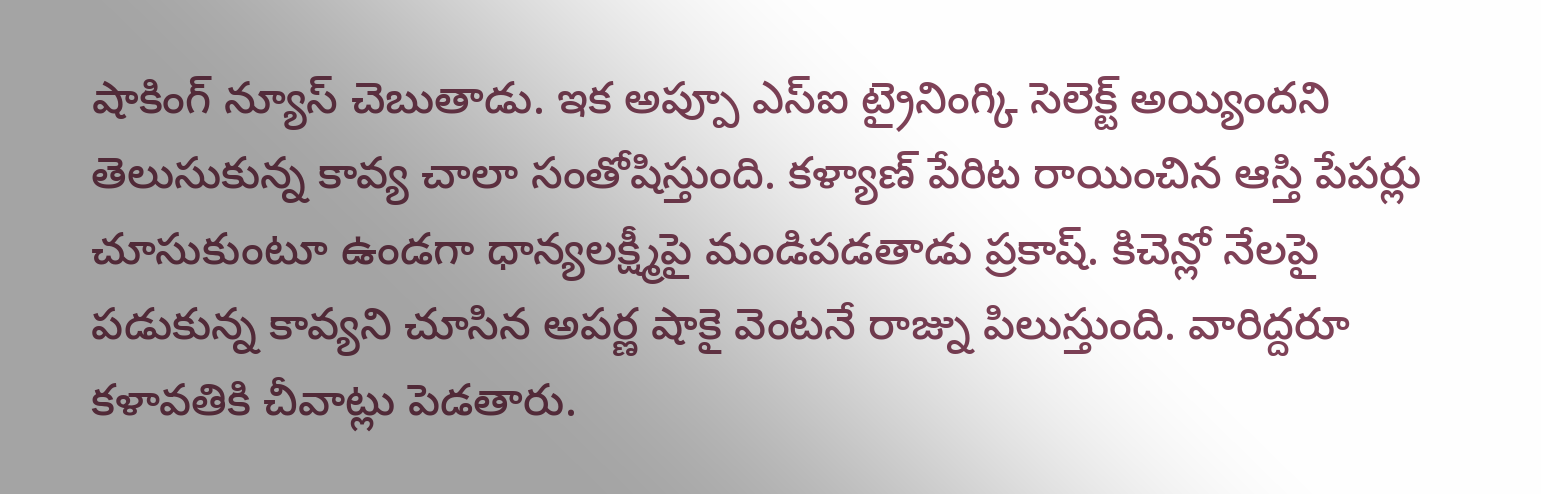షాకింగ్ న్యూస్ చెబుతాడు. ఇక అప్పూ ఎస్ఐ ట్రైనింగ్కి సెలెక్ట్ అయ్యిందని తెలుసుకున్న కావ్య చాలా సంతోషిస్తుంది. కళ్యాణ్ పేరిట రాయించిన ఆస్తి పేపర్లు చూసుకుంటూ ఉండగా ధాన్యలక్ష్మీపై మండిపడతాడు ప్రకాష్. కిచెన్లో నేలపై పడుకున్న కావ్యని చూసిన అపర్ణ షాకై వెంటనే రాజ్ను పిలుస్తుంది. వారిద్దరూ కళావతికి చీవాట్లు పెడతారు.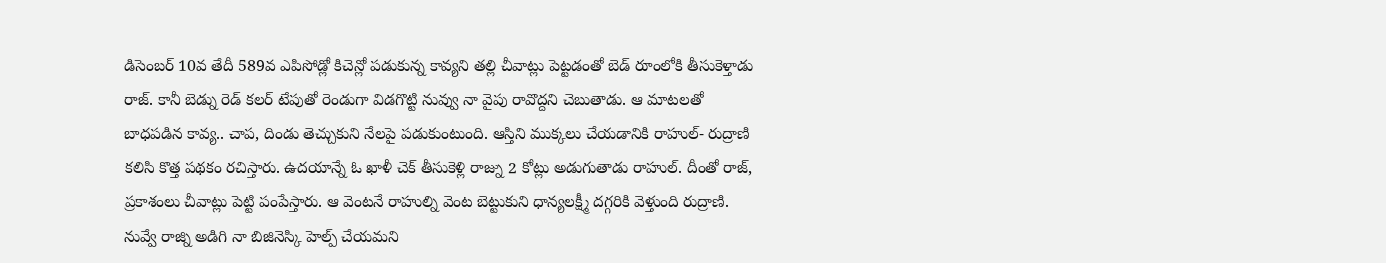డిసెంబర్ 10వ తేదీ 589వ ఎపిసోడ్లో కిచెన్లో పడుకున్న కావ్యని తల్లి చీవాట్లు పెట్టడంతో బెడ్ రూంలోకి తీసుకెళ్తాడు రాజ్. కానీ బెడ్ను రెడ్ కలర్ టేపుతో రెండుగా విడగొట్టి నువ్వు నా వైపు రావొద్దని చెబుతాడు. ఆ మాటలతో బాధపడిన కావ్య.. చాప, దిండు తెచ్చుకుని నేలపై పడుకుంటుంది. ఆస్తిని ముక్కలు చేయడానికి రాహుల్- రుద్రాణి కలిసి కొత్త పథకం రచిస్తారు. ఉదయాన్నే ఓ ఖాళీ చెక్ తీసుకెళ్లి రాజ్ను 2 కోట్లు అడుగుతాడు రాహుల్. దీంతో రాజ్, ప్రకాశంలు చీవాట్లు పెట్టి పంపేస్తారు. ఆ వెంటనే రాహుల్ని వెంట బెట్టుకుని ధాన్యలక్ష్మీ దగ్గరికి వెళ్తుంది రుద్రాణి. నువ్వే రాజ్ని అడిగి నా బిజినెస్కి హెల్ప్ చేయమని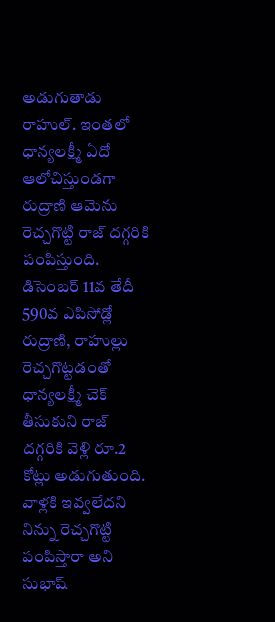అడుగుతాడు రాహుల్. ఇంతలో ధాన్యలక్ష్మీ ఏదో ఆలోచిస్తుండగా రుద్రాణి ఆమెను రెచ్చగొట్టి రాజ్ దగ్గరికి పంపిస్తుంది.
డిసెంబర్ 11వ తేదీ 590వ ఎపిసోడ్లో రుద్రాణి, రాహుల్లు రెచ్చగొట్టడంతో ధాన్యలక్ష్మీ చెక్ తీసుకుని రాజ్ దగ్గరికి వెళ్లి రూ.2 కోట్లు అడుగుతుంది. వాళ్లకి ఇవ్వలేదని నిన్ను రెచ్చగొట్టి పంపిస్తారా అని సుభాష్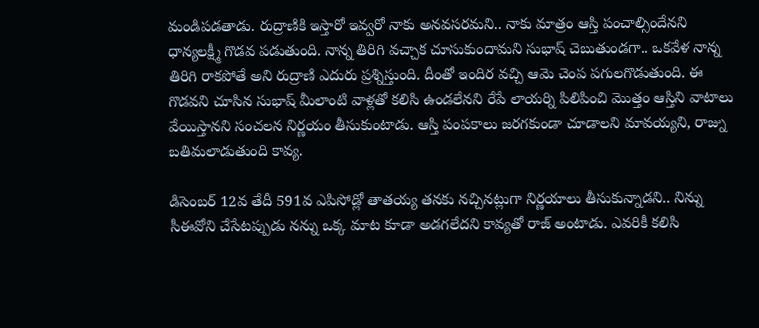మండిపడతాడు. రుద్రాణికి ఇస్తారో ఇవ్వరో నాకు అనవసరమని.. నాకు మాత్రం ఆస్తి పంచాల్సిందేనని ధాన్యలక్ష్మీ గొడవ పడుతుంది. నాన్న తిరిగి వచ్చాక చూసుకుందామని సుభాష్ చెబుతుండగా.. ఒకవేళ నాన్న తిరిగి రాకపోతే అని రుద్రాణి ఎదురు ప్రశ్నిస్తుంది. దీంతో ఇందిర వచ్చి ఆమె చెంప పగులగొడుతుంది. ఈ గొడవని చూసిన సుభాష్ మీలాంటి వాళ్లతో కలిసి ఉండలేనని రేపే లాయర్ని పిలిపించి మొత్తం ఆస్తిని వాటాలు వేయిస్తానని సంచలన నిర్ణయం తీసుకుంటాడు. ఆస్తి పంపకాలు జరగకుండా చూడాలని మావయ్యని, రాజ్ను బతిమలాడుతుంది కావ్య.

డిసెంబర్ 12వ తేదీ 591వ ఎపిసోడ్లో తాతయ్య తనకు నచ్చినట్లుగా నిర్ణయాలు తీసుకున్నాడని.. నిన్ను సీఈవోని చేసేటప్పుడు నన్ను ఒక్క మాట కూడా అడగలేదని కావ్యతో రాజ్ అంటాడు. ఎవరికీ కలిసి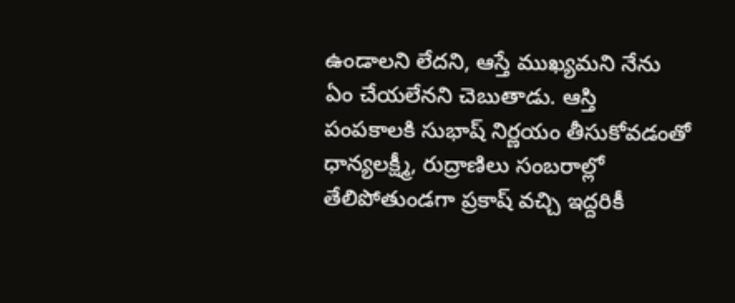ఉండాలని లేదని, ఆస్తే ముఖ్యమని నేను ఏం చేయలేనని చెబుతాడు. ఆస్తి పంపకాలకి సుభాష్ నిర్ణయం తీసుకోవడంతో ధాన్యలక్ష్మీ, రుద్రాణిలు సంబరాల్లో తేలిపోతుండగా ప్రకాష్ వచ్చి ఇద్దరికీ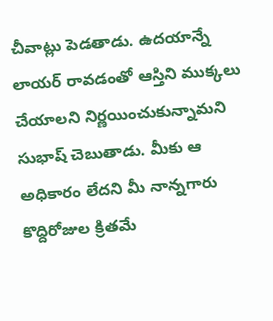చీవాట్లు పెడతాడు. ఉదయాన్నే లాయర్ రావడంతో ఆస్తిని ముక్కలు చేయాలని నిర్ణయించుకున్నామని సుభాష్ చెబుతాడు. మీకు ఆ అధికారం లేదని మీ నాన్నగారు కొద్దిరోజుల క్రితమే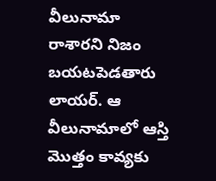వీలునామా రాశారని నిజం బయటపెడతారు లాయర్. ఆ వీలునామాలో ఆస్తి మొత్తం కావ్యకు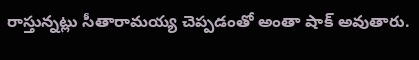రాస్తున్నట్లు సీతారామయ్య చెప్పడంతో అంతా షాక్ అవుతారు.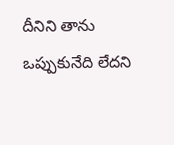దీనిని తాను ఒప్పుకునేది లేదని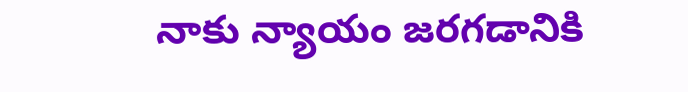నాకు న్యాయం జరగడానికి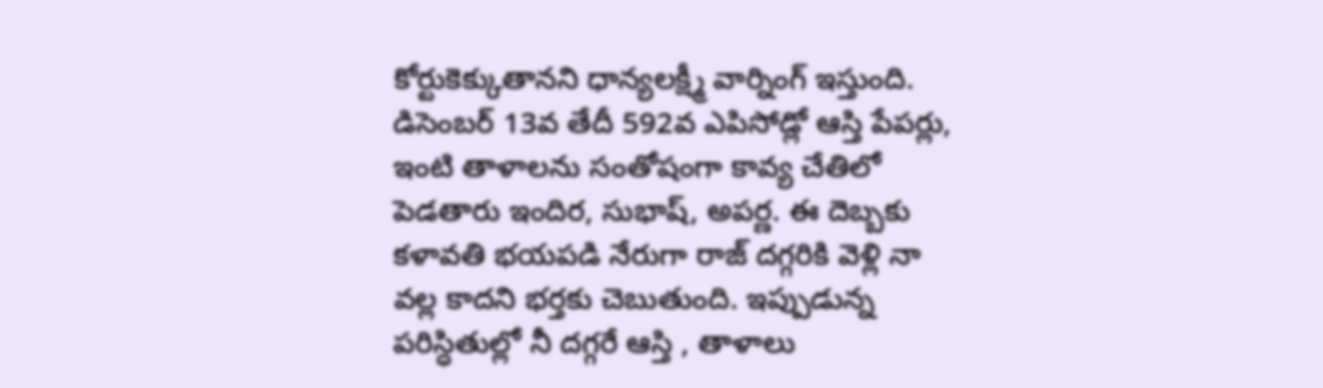కోర్టుకెక్కుతానని ధాన్యలక్ష్మీ వార్నింగ్ ఇస్తుంది.
డిసెంబర్ 13వ తేదీ 592వ ఎపిసోడ్లో ఆస్తి పేపర్లు, ఇంటి తాళాలను సంతోషంగా కావ్య చేతిలో పెడతారు ఇందిర, సుభాష్, అపర్ణ. ఈ దెబ్బకు కళావతి భయపడి నేరుగా రాజ్ దగ్గరికి వెళ్లి నా వల్ల కాదని భర్తకు చెబుతుంది. ఇప్పుడున్న పరిస్ధితుల్లో నీ దగ్గరే ఆస్తి , తాళాలు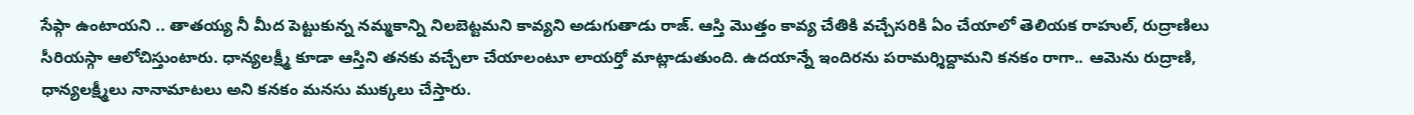సేఫ్గా ఉంటాయని .. తాతయ్య నీ మీద పెట్టుకున్న నమ్మకాన్ని నిలబెట్టమని కావ్యని అడుగుతాడు రాజ్. ఆస్తి మొత్తం కావ్య చేతికి వచ్చేసరికి ఏం చేయాలో తెలియక రాహుల్, రుద్రాణిలు సీరియస్గా ఆలోచిస్తుంటారు. ధాన్యలక్ష్మీ కూడా ఆస్తిని తనకు వచ్చేలా చేయాలంటూ లాయర్తో మాట్లాడుతుంది. ఉదయాన్నే ఇందిరను పరామర్శిద్దామని కనకం రాగా.. ఆమెను రుద్రాణి, ధాన్యలక్ష్మీలు నానామాటలు అని కనకం మనసు ముక్కలు చేస్తారు.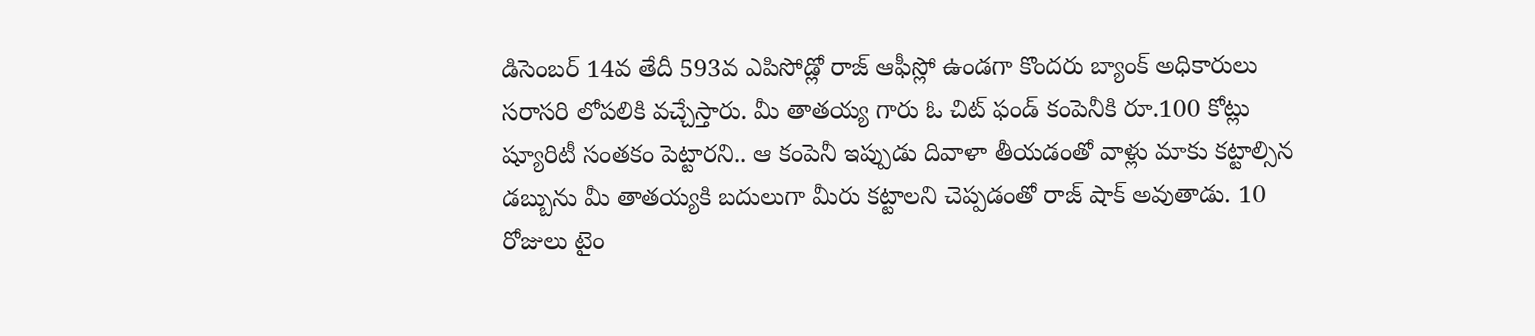డిసెంబర్ 14వ తేదీ 593వ ఎపిసోడ్లో రాజ్ ఆఫీస్లో ఉండగా కొందరు బ్యాంక్ అధికారులు సరాసరి లోపలికి వచ్చేస్తారు. మీ తాతయ్య గారు ఓ చిట్ ఫండ్ కంపెనీకి రూ.100 కోట్లు ష్యూరిటీ సంతకం పెట్టారని.. ఆ కంపెనీ ఇప్పుడు దివాళా తీయడంతో వాళ్లు మాకు కట్టాల్సిన డబ్బును మీ తాతయ్యకి బదులుగా మీరు కట్టాలని చెప్పడంతో రాజ్ షాక్ అవుతాడు. 10 రోజులు టైం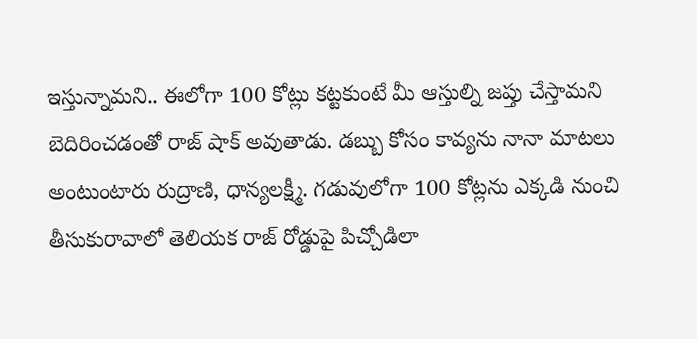ఇస్తున్నామని.. ఈలోగా 100 కోట్లు కట్టకుంటే మీ ఆస్తుల్ని జప్తు చేస్తామని బెదిరించడంతో రాజ్ షాక్ అవుతాడు. డబ్బు కోసం కావ్యను నానా మాటలు అంటుంటారు రుద్రాణి, ధాన్యలక్ష్మీ. గడువులోగా 100 కోట్లను ఎక్కడి నుంచి తీసుకురావాలో తెలియక రాజ్ రోడ్డుపై పిచ్చోడిలా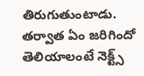తిరుగుతుంటాడు. తర్వాత ఏం జరిగిందో తెలియాలంటే నెక్ట్స్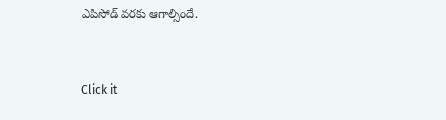ఎపిసోడ్ వరకు ఆగాల్సిందే.


Click it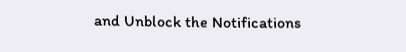and Unblock the Notifications